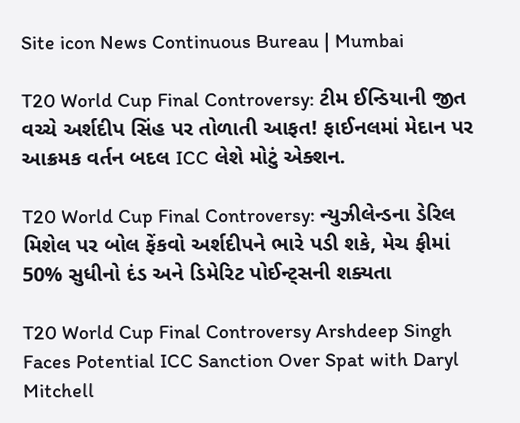Site icon News Continuous Bureau | Mumbai

T20 World Cup Final Controversy: ટીમ ઈન્ડિયાની જીત વચ્ચે અર્શદીપ સિંહ પર તોળાતી આફત! ફાઈનલમાં મેદાન પર આક્રમક વર્તન બદલ ICC લેશે મોટું એક્શન.

T20 World Cup Final Controversy: ન્યુઝીલેન્ડના ડેરિલ મિશેલ પર બોલ ફેંકવો અર્શદીપને ભારે પડી શકે, મેચ ફીમાં 50% સુધીનો દંડ અને ડિમેરિટ પોઈન્ટ્સની શક્યતા

T20 World Cup Final Controversy Arshdeep Singh Faces Potential ICC Sanction Over Spat with Daryl Mitchell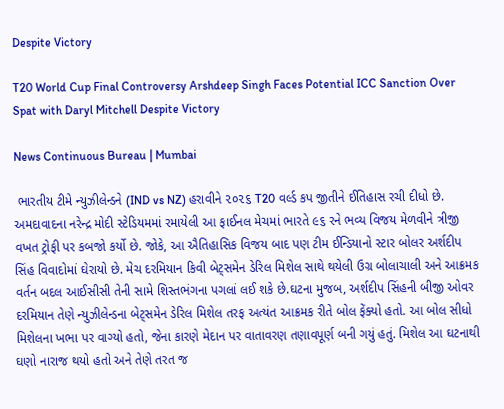Despite Victory

T20 World Cup Final Controversy Arshdeep Singh Faces Potential ICC Sanction Over Spat with Daryl Mitchell Despite Victory

News Continuous Bureau | Mumbai

 ભારતીય ટીમે ન્યુઝીલેન્ડને (IND vs NZ) હરાવીને ૨૦૨૬ T20 વર્લ્ડ કપ જીતીને ઈતિહાસ રચી દીધો છે. અમદાવાદના નરેન્દ્ર મોદી સ્ટેડિયમમાં રમાયેલી આ ફાઈનલ મેચમાં ભારતે ૯૬ રને ભવ્ય વિજય મેળવીને ત્રીજી વખત ટ્રોફી પર કબજો કર્યો છે. જોકે, આ ઐતિહાસિક વિજય બાદ પણ ટીમ ઈન્ડિયાનો સ્ટાર બોલર અર્શદીપ સિંહ વિવાદોમાં ઘેરાયો છે. મેચ દરમિયાન કિવી બેટ્સમેન ડેરિલ મિશેલ સાથે થયેલી ઉગ્ર બોલાચાલી અને આક્રમક વર્તન બદલ આઈસીસી તેની સામે શિસ્તભંગના પગલાં લઈ શકે છે.ઘટના મુજબ, અર્શદીપ સિંહની બીજી ઓવર દરમિયાન તેણે ન્યુઝીલેન્ડના બેટ્સમેન ડેરિલ મિશેલ તરફ અત્યંત આક્રમક રીતે બોલ ફેંક્યો હતો. આ બોલ સીધો મિશેલના ખભા પર વાગ્યો હતો, જેના કારણે મેદાન પર વાતાવરણ તણાવપૂર્ણ બની ગયું હતું. મિશેલ આ ઘટનાથી ઘણો નારાજ થયો હતો અને તેણે તરત જ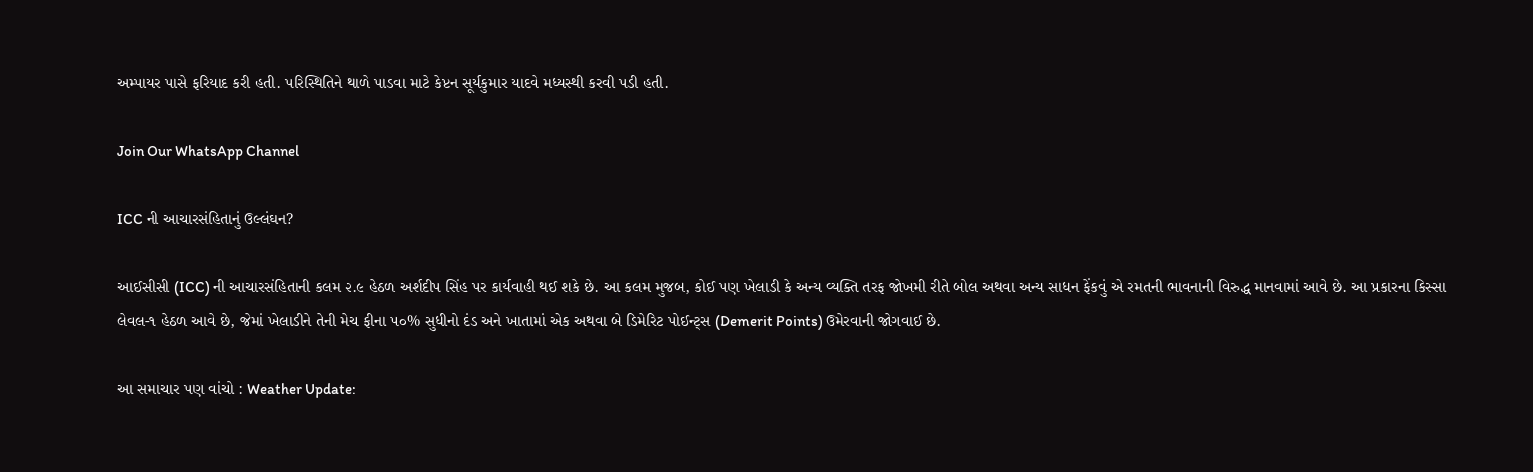અમ્પાયર પાસે ફરિયાદ કરી હતી. પરિસ્થિતિને થાળે પાડવા માટે કેપ્ટન સૂર્યકુમાર યાદવે મધ્યસ્થી કરવી પડી હતી.

Join Our WhatsApp Channel

ICC ની આચારસંહિતાનું ઉલ્લંઘન?

આઈસીસી (ICC) ની આચારસંહિતાની કલમ ૨.૯ હેઠળ અર્શદીપ સિંહ પર કાર્યવાહી થઈ શકે છે. આ કલમ મુજબ, કોઈ પણ ખેલાડી કે અન્ય વ્યક્તિ તરફ જોખમી રીતે બોલ અથવા અન્ય સાધન ફેંકવું એ રમતની ભાવનાની વિરુદ્ધ માનવામાં આવે છે. આ પ્રકારના કિસ્સા લેવલ-૧ હેઠળ આવે છે, જેમાં ખેલાડીને તેની મેચ ફીના ૫૦% સુધીનો દંડ અને ખાતામાં એક અથવા બે ડિમેરિટ પોઈન્ટ્સ (Demerit Points) ઉમેરવાની જોગવાઈ છે.

આ સમાચાર પણ વાંચો : Weather Update: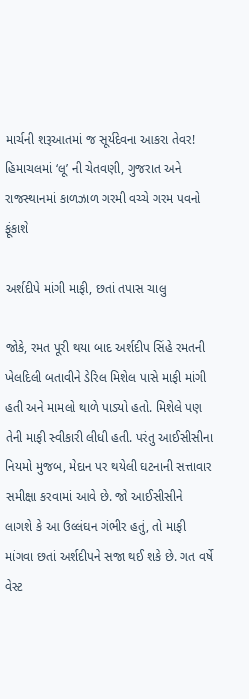માર્ચની શરૂઆતમાં જ સૂર્યદેવના આકરા તેવર! હિમાચલમાં ‘લૂ’ ની ચેતવણી, ગુજરાત અને રાજસ્થાનમાં કાળઝાળ ગરમી વચ્ચે ગરમ પવનો ફૂંકાશે

અર્શદીપે માંગી માફી, છતાં તપાસ ચાલુ

જોકે, રમત પૂરી થયા બાદ અર્શદીપ સિંહે રમતની ખેલદિલી બતાવીને ડેરિલ મિશેલ પાસે માફી માંગી હતી અને મામલો થાળે પાડ્યો હતો. મિશેલે પણ તેની માફી સ્વીકારી લીધી હતી. પરંતુ આઈસીસીના નિયમો મુજબ, મેદાન પર થયેલી ઘટનાની સત્તાવાર સમીક્ષા કરવામાં આવે છે. જો આઈસીસીને લાગશે કે આ ઉલ્લંઘન ગંભીર હતું, તો માફી માંગવા છતાં અર્શદીપને સજા થઈ શકે છે. ગત વર્ષે વેસ્ટ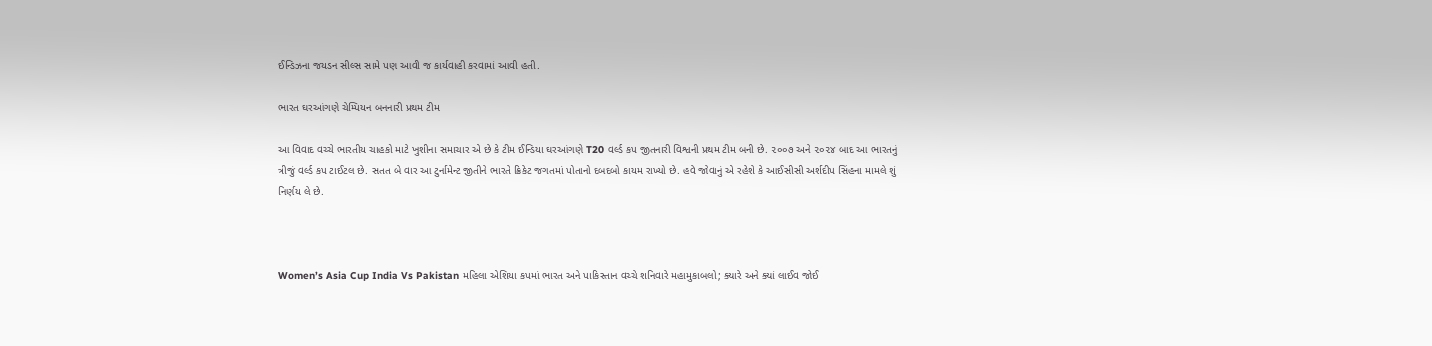ઈન્ડિઝના જયડન સીલ્સ સામે પણ આવી જ કાર્યવાહી કરવામાં આવી હતી.

ભારત ઘરઆંગણે ચેમ્પિયન બનનારી પ્રથમ ટીમ

આ વિવાદ વચ્ચે ભારતીય ચાહકો માટે ખુશીના સમાચાર એ છે કે ટીમ ઈન્ડિયા ઘરઆંગણે T20 વર્લ્ડ કપ જીતનારી વિશ્વની પ્રથમ ટીમ બની છે. ૨૦૦૭ અને ૨૦૨૪ બાદ આ ભારતનું ત્રીજું વર્લ્ડ કપ ટાઈટલ છે. સતત બે વાર આ ટુર્નામેન્ટ જીતીને ભારતે ક્રિકેટ જગતમાં પોતાનો દબદબો કાયમ રાખ્યો છે. હવે જોવાનું એ રહેશે કે આઈસીસી અર્શદીપ સિંહના મામલે શું નિર્ણય લે છે.



Women’s Asia Cup India Vs Pakistan મહિલા એશિયા કપમાં ભારત અને પાકિસ્તાન વચ્ચે શનિવારે મહામુકાબલો; ક્યારે અને ક્યાં લાઈવ જોઈ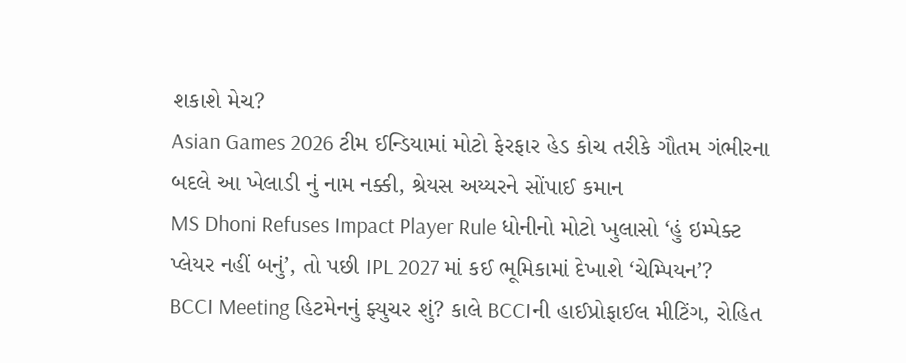શકાશે મેચ?
Asian Games 2026 ટીમ ઈન્ડિયામાં મોટો ફેરફાર હેડ કોચ તરીકે ગૌતમ ગંભીરના બદલે આ ખેલાડી નું નામ નક્કી, શ્રેયસ અય્યરને સોંપાઈ કમાન
MS Dhoni Refuses Impact Player Rule ધોનીનો મોટો ખુલાસો ‘હું ઇમ્પેક્ટ પ્લેયર નહીં બનું’, તો પછી IPL 2027 માં કઈ ભૂમિકામાં દેખાશે ‘ચેમ્પિયન’?
BCCI Meeting હિટમેનનું ફ્યુચર શું? કાલે BCCIની હાઈપ્રોફાઈલ મીટિંગ, રોહિત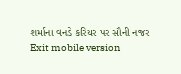શર્માના વનડે કરિયર પર સૌની નજર
Exit mobile version